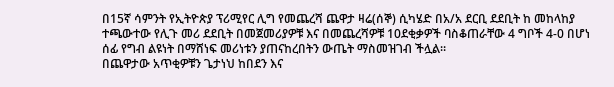በ15ኛ ሳምንት የኢትዮጵያ ፕሪሚየር ሊግ የመጨረሻ ጨዋታ ዛሬ(ሰኞ) ሲካሄድ በአ/አ ደርቢ ደደቢት ከ መከላከያ ተጫውተው የሊጉ መሪ ደደቢት በመጀመሪያዎቹ እና በመጨረሻዎቹ 10ደቂቃዎች ባስቆጠራቸው 4 ግቦች 4-0 በሆነ ሰፊ የግብ ልዩነት በማሸነፍ መሪነቱን ያጠናከረበትን ውጤት ማስመዝገብ ችሏል።
በጨዋታው አጥቂዎቹን ጌታነህ ከበደን እና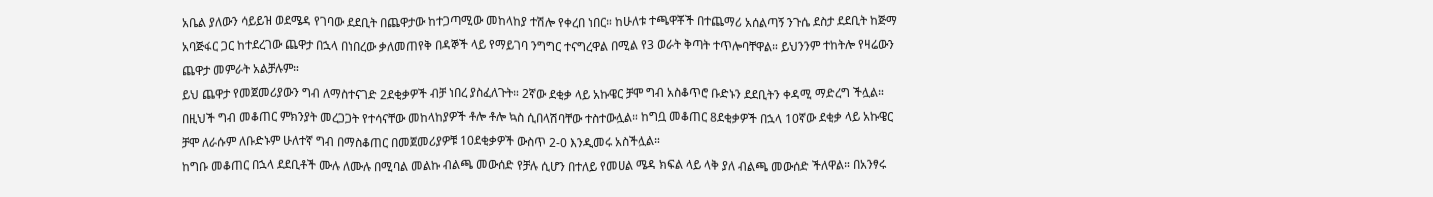አቤል ያለውን ሳይይዝ ወደሜዳ የገባው ደደቢት በጨዋታው ከተጋጣሚው መከላከያ ተሽሎ የቀረበ ነበር። ከሁለቱ ተጫዋቾች በተጨማሪ አሰልጣኝ ንጉሴ ደስታ ደደቢት ከጅማ አባጅፋር ጋር ከተደረገው ጨዋታ በኋላ በነበረው ቃለመጠየቅ በዳኞች ላይ የማይገባ ንግግር ተናግረዋል በሚል የ3 ወራት ቅጣት ተጥሎባቸዋል። ይህንንም ተከትሎ የዛሬውን ጨዋታ መምራት አልቻሉም።
ይህ ጨዋታ የመጀመሪያውን ግብ ለማስተናገድ 2ደቂቃዎች ብቻ ነበረ ያስፈለጉት። 2ኛው ደቂቃ ላይ አኩዌር ቻሞ ግብ አስቆጥሮ ቡድኑን ደደቢትን ቀዳሚ ማድረግ ችሏል። በዚህች ግብ መቆጠር ምክንያት መረጋጋት የተሳናቸው መከላከያዎች ቶሎ ቶሎ ኳስ ሲበላሽባቸው ተስተውሏል። ከግቧ መቆጠር 8ደቂቃዎች በኋላ 10ኛው ደቂቃ ላይ አኩዌር ቻሞ ለራሱም ለቡድኑም ሁለተኛ ግብ በማስቆጠር በመጀመሪያዎቹ 10ደቂቃዎች ውስጥ 2-0 እንዲመሩ አስችሏል።
ከግቡ መቆጠር በኋላ ደደቢቶች ሙሉ ለሙሉ በሚባል መልኩ ብልጫ መውሰድ የቻሉ ሲሆን በተለይ የመሀል ሜዳ ክፍል ላይ ላቅ ያለ ብልጫ መውሰድ ችለዋል። በአንፃሩ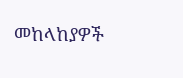መከላከያዎች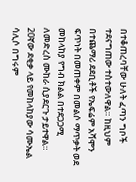በተቆጠረባቸው ሁለት ፈጣን ግቦች ተደናግጠው ተስተውለዋል። ከዚህም በተጨማሪ ደደቢቶች የኤፍሬም አሻሞን ፍጥነት በመጠቀም በመልሶ ማጥቃት ወደ መከላከያ የግብ ክልል በተደጋጋሚ ለመድረስ ሙከራ ሲያደርጉ ታይተዋል።
20ኛው ደቂቃ ላይ የመከላከያው ሳሙኤል ሳሊሶ በግሩም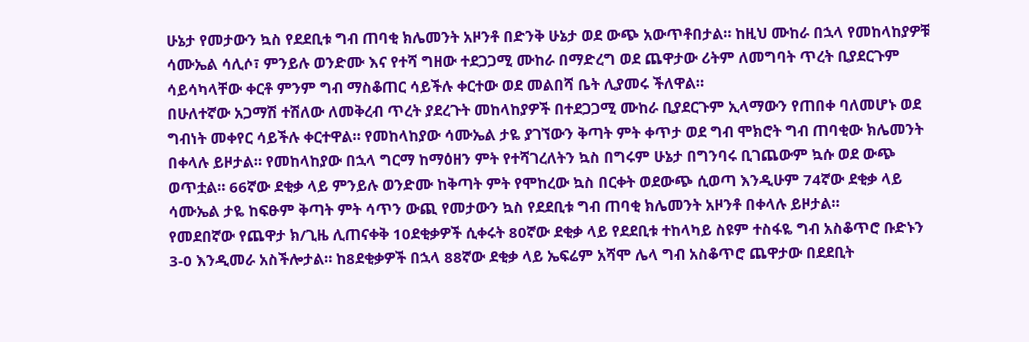ሁኔታ የመታውን ኳስ የደደቢቱ ግብ ጠባቂ ክሌመንት አዞንቶ በድንቅ ሁኔታ ወደ ውጭ አውጥቶበታል። ከዚህ ሙከራ በኋላ የመከላከያዎቹ ሳሙኤል ሳሊሶ፣ ምንይሉ ወንድሙ እና የተሻ ግዘው ተደጋጋሚ ሙከራ በማድረግ ወደ ጨዋታው ሪትም ለመግባት ጥረት ቢያደርጉም ሳይሳካላቸው ቀርቶ ምንም ግብ ማስቆጠር ሳይችሉ ቀርተው ወደ መልበሻ ቤት ሊያመሩ ችለዋል።
በሁለተኛው አጋማሽ ተሽለው ለመቅረብ ጥረት ያደረጉት መከላከያዎች በተደጋጋሚ ሙከራ ቢያደርጉም ኢላማውን የጠበቀ ባለመሆኑ ወደ ግብነት መቀየር ሳይችሉ ቀርተዋል። የመከላከያው ሳሙኤል ታዬ ያገኘውን ቅጣት ምት ቀጥታ ወደ ግብ ሞክሮት ግብ ጠባቂው ክሌመንት በቀላሉ ይዞታል። የመከላከያው በኋላ ግርማ ከማዕዘን ምት የተሻገረለትን ኳስ በግሩም ሁኔታ በግንባሩ ቢገጨውም ኳሱ ወደ ውጭ ወጥቷል። 66ኛው ደቂቃ ላይ ምንይሉ ወንድሙ ከቅጣት ምት የሞከረው ኳስ በርቀት ወደውጭ ሲወጣ እንዲሁም 74ኛው ደቂቃ ላይ ሳሙኤል ታዬ ከፍፁም ቅጣት ምት ሳጥን ውጪ የመታውን ኳስ የደደቢቱ ግብ ጠባቂ ክሌመንት አዞንቶ በቀላሉ ይዞታል።
የመደበኛው የጨዋታ ክ/ጊዜ ሊጠናቀቅ 10ደቂቃዎች ሲቀሩት 80ኛው ደቂቃ ላይ የደደቢቱ ተከላካይ ስዩም ተስፋዬ ግብ አስቆጥሮ ቡድኑን 3-0 እንዲመራ አስችሎታል። ከ8ደቂቃዎች በኋላ 88ኛው ደቂቃ ላይ ኤፍሬም አሻሞ ሌላ ግብ አስቆጥሮ ጨዋታው በደደቢት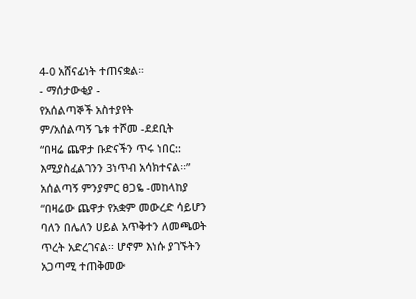4-0 አሸናፊነት ተጠናቋል።
- ማሰታውቂያ -
የአሰልጣኞች አስተያየት
ም/አሰልጣኝ ጌቱ ተሾመ -ደደቢት
“በዛሬ ጨዋታ ቡድናችን ጥሩ ነበር:: እሚያስፈልገንን 3ነጥብ አሳክተናል፡፡”
አሰልጣኝ ምንያምር ፀጋዬ -መከላከያ
“በዛሬው ጨዋታ የአቋም መውረድ ሳይሆን ባለን በሌለን ሀይል አጥቅተን ለመጫወት ጥረት አድረገናል፡፡ ሆኖም እነሱ ያገኙትን አጋጣሚ ተጠቅመው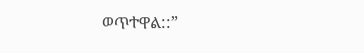ወጥተዋል::”